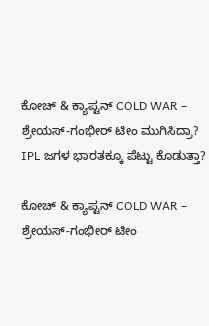ಕೋಚ್ & ಕ್ಯಾಪ್ಟನ್ COLD WAR –  ಶ್ರೇಯಸ್-ಗಂಭೀರ್ ಟೀಂ ಮುಗಿಸಿದ್ರಾ?
IPL ಜಗಳ ಭಾರತಕ್ಕೂ ಪೆಟ್ಟು ಕೊಡುತ್ತಾ?

ಕೋಚ್ & ಕ್ಯಾಪ್ಟನ್ COLD WAR –  ಶ್ರೇಯಸ್-ಗಂಭೀರ್ ಟೀಂ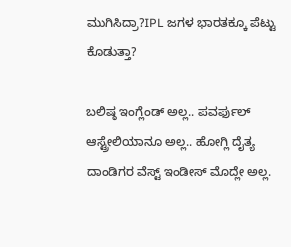ಮುಗಿಸಿದ್ರಾ?IPL ಜಗಳ ಭಾರತಕ್ಕೂ ಪೆಟ್ಟು ಕೊಡುತ್ತಾ?

ಬಲಿಷ್ಠ ಇಂಗ್ಲೆಂಡ್ ಅಲ್ಲ.. ಪವರ್ಫುಲ್ ಆಸ್ಟ್ರೇಲಿಯಾನೂ ಅಲ್ಲ.. ಹೋಗ್ಲಿ ದೈತ್ಯ ದಾಂಡಿಗರ ವೆಸ್ಟ್ ಇಂಡೀಸ್ ಮೊದ್ಲೇ ಅಲ್ಲ.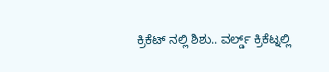ಕ್ರಿಕೆಟ್ ನಲ್ಲಿ ಶಿಶು.. ವರ್ಲ್ಡ್ ಕ್ರಿಕೆಟ್ನಲ್ಲಿ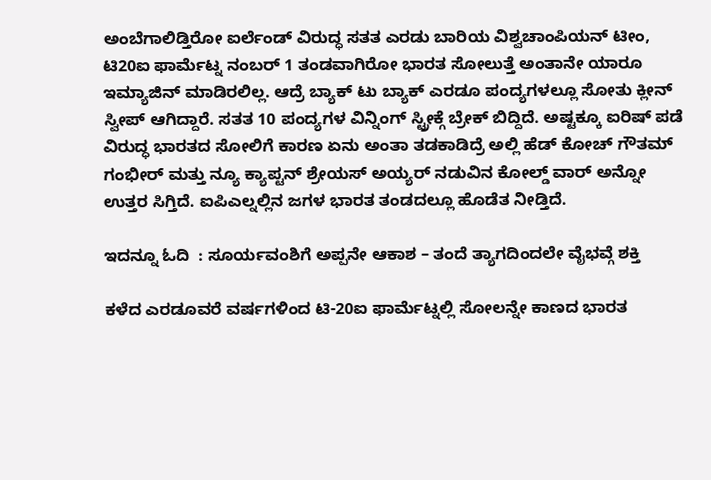ಅಂಬೆಗಾಲಿಡ್ತಿರೋ ಐರ್ಲೆಂಡ್ ವಿರುದ್ಧ ಸತತ ಎರಡು ಬಾರಿಯ ವಿಶ್ವಚಾಂಪಿಯನ್ ಟೀಂ, ಟಿ20ಐ ಫಾರ್ಮೆಟ್ನ ನಂಬರ್ 1 ತಂಡವಾಗಿರೋ ಭಾರತ ಸೋಲುತ್ತೆ ಅಂತಾನೇ ಯಾರೂ ಇಮ್ಯಾಜಿನ್ ಮಾಡಿರಲಿಲ್ಲ. ಆದ್ರೆ ಬ್ಯಾಕ್ ಟು ಬ್ಯಾಕ್ ಎರಡೂ ಪಂದ್ಯಗಳಲ್ಲೂ ಸೋತು ಕ್ಲೀನ್ ಸ್ವೀಪ್ ಆಗಿದ್ದಾರೆ. ಸತತ 10 ಪಂದ್ಯಗಳ ವಿನ್ನಿಂಗ್ ಸ್ಟ್ರೀಕ್ಗೆ ಬ್ರೇಕ್ ಬಿದ್ದಿದೆ. ಅಷ್ಟಕ್ಕೂ ಐರಿಷ್ ಪಡೆ ವಿರುದ್ಧ ಭಾರತದ ಸೋಲಿಗೆ ಕಾರಣ ಏನು ಅಂತಾ ತಡಕಾಡಿದ್ರೆ ಅಲ್ಲಿ ಹೆಡ್ ಕೋಚ್ ಗೌತಮ್ ಗಂಭೀರ್ ಮತ್ತು ನ್ಯೂ ಕ್ಯಾಪ್ಟನ್ ಶ್ರೇಯಸ್ ಅಯ್ಯರ್ ನಡುವಿನ ಕೋಲ್ಡ್ ವಾರ್ ಅನ್ನೋ ಉತ್ತರ ಸಿಗ್ತಿದೆ. ಐಪಿಎಲ್ನಲ್ಲಿನ ಜಗಳ ಭಾರತ ತಂಡದಲ್ಲೂ ಹೊಡೆತ ನೀಡ್ತಿದೆ.

ಇದನ್ನೂ ಓದಿ  : ಸೂರ್ಯವಂಶಿಗೆ ಅಪ್ಪನೇ ಆಕಾಶ – ತಂದೆ ತ್ಯಾಗದಿಂದಲೇ ವೈಭವ್ಗೆ ಶಕ್ತಿ

ಕಳೆದ ಎರಡೂವರೆ ವರ್ಷಗಳಿಂದ ಟಿ-20ಐ ಫಾರ್ಮೆಟ್ನಲ್ಲಿ ಸೋಲನ್ನೇ ಕಾಣದ ಭಾರತ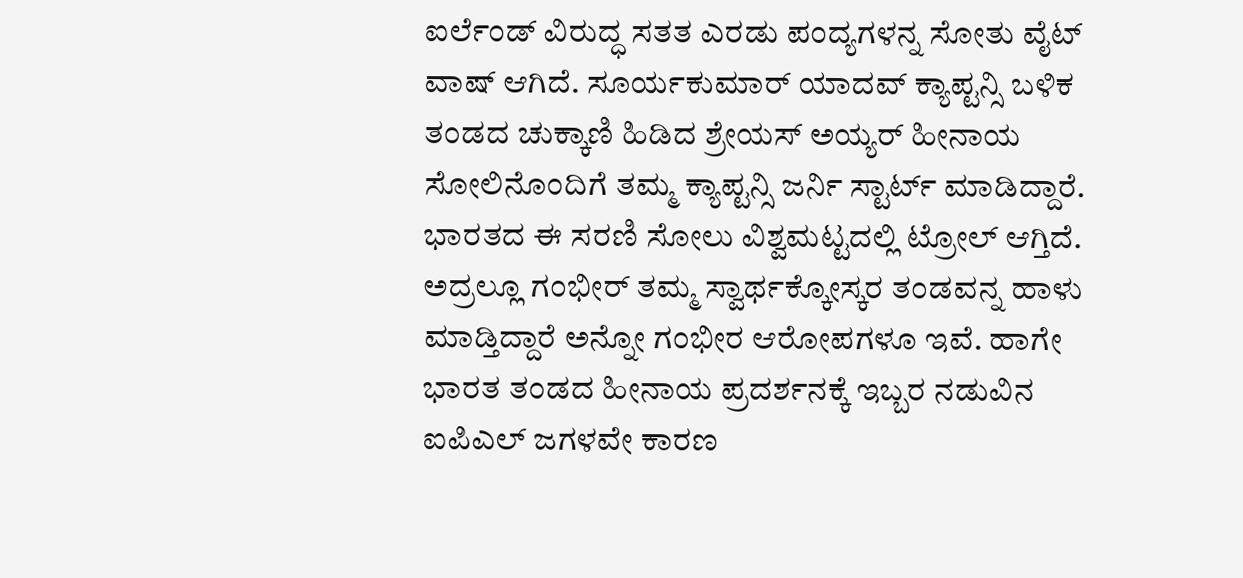ಐರ್ಲೆಂಡ್ ವಿರುದ್ಧ ಸತತ ಎರಡು ಪಂದ್ಯಗಳನ್ನ ಸೋತು ವೈಟ್ ವಾಷ್ ಆಗಿದೆ. ಸೂರ್ಯಕುಮಾರ್ ಯಾದವ್ ಕ್ಯಾಪ್ಟನ್ಸಿ ಬಳಿಕ ತಂಡದ ಚುಕ್ಕಾಣಿ ಹಿಡಿದ ಶ್ರೇಯಸ್ ಅಯ್ಯರ್ ಹೀನಾಯ ಸೋಲಿನೊಂದಿಗೆ ತಮ್ಮ ಕ್ಯಾಪ್ಟನ್ಸಿ ಜರ್ನಿ ಸ್ಟಾರ್ಟ್ ಮಾಡಿದ್ದಾರೆ. ಭಾರತದ ಈ ಸರಣಿ ಸೋಲು ವಿಶ್ವಮಟ್ಟದಲ್ಲಿ ಟ್ರೋಲ್ ಆಗ್ತಿದೆ. ಅದ್ರಲ್ಲೂ ಗಂಭೀರ್ ತಮ್ಮ ಸ್ವಾರ್ಥಕ್ಕೋಸ್ಕರ ತಂಡವನ್ನ ಹಾಳು ಮಾಡ್ತಿದ್ದಾರೆ ಅನ್ನೋ ಗಂಭೀರ ಆರೋಪಗಳೂ ಇವೆ. ಹಾಗೇ ಭಾರತ ತಂಡದ ಹೀನಾಯ ಪ್ರದರ್ಶನಕ್ಕೆ ಇಬ್ಬರ ನಡುವಿನ ಐಪಿಎಲ್ ಜಗಳವೇ ಕಾರಣ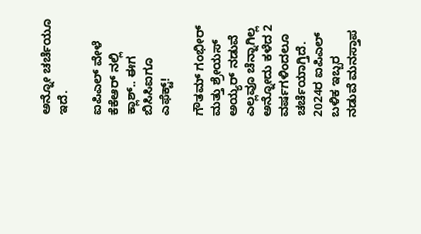ಅನ್ನೋ ಚರ್ಚೆಯೂ ಇದೆ.

ಐಪಿಎಲ್ ವೇಳೆ ಕೆಕೆಆರ್ ನಲ್ಲಿ ಕ್ಲಾಶ್.. ಈಗ ಬಿಸಿಸಿಐಗೂ ಎಫೆಕ್ಟ್!

ಗೌತಮ್ ಗಂಭೀರ್ ಮತ್ತು ಶ್ರೇಯಸ್ ಅಯ್ಯರ್ ನಡುವೆ ಎಲ್ಲವೂ ಚೆನ್ನಾಗಿಲ್ಲ ಅನ್ನೋದು ಕಳೆದ 2 ವರ್ಷಗಳಿಂದಲೂ ಚರ್ಚೆಯಾಗ್ತಿದೆ. 2024ರ ಐಪಿಎಲ್ ಬಳಿಕ ಇಬ್ಬರ ನಡುವೆ ಮನಸ್ತಾಪ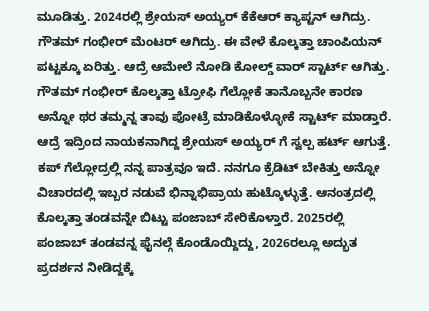ಮೂಡಿತ್ತು. 2024ರಲ್ಲಿ ಶ್ರೇಯಸ್ ಅಯ್ಯರ್ ಕೆಕೆಆರ್ ಕ್ಯಾಪ್ಟನ್ ಆಗಿದ್ರು. ಗೌತಮ್ ಗಂಭೀರ್ ಮೆಂಟರ್ ಆಗಿದ್ರು. ಈ ವೇಳೆ ಕೊಲ್ಕತ್ತಾ ಚಾಂಪಿಯನ್ ಪಟ್ಟಕ್ಕೂ ಏರಿತ್ತು. ಆದ್ರೆ ಆಮೇಲೆ ನೋಡಿ ಕೋಲ್ಡ್ ವಾರ್ ಸ್ಟಾರ್ಟ್ ಆಗಿತ್ತು. ಗೌತಮ್ ಗಂಭೀರ್ ಕೊಲ್ಕತ್ತಾ ಟ್ರೋಫಿ ಗೆಲ್ಲೋಕೆ ತಾನೊಬ್ಬನೇ ಕಾರಣ ಅನ್ನೋ ಥರ ತಮ್ಮನ್ನ ತಾವು ಪೋಟ್ರೆ ಮಾಡಿಕೊಳ್ಳೋಕೆ ಸ್ಟಾರ್ಟ್ ಮಾಡ್ತಾರೆ. ಆದ್ರೆ ಇದ್ರಿಂದ ನಾಯಕನಾಗಿದ್ದ ಶ್ರೇಯಸ್ ಅಯ್ಯರ್ ಗೆ ಸ್ವಲ್ಪ ಹರ್ಟ್ ಆಗುತ್ತೆ. ಕಪ್ ಗೆಲ್ಲೋದ್ರಲ್ಲಿ ನನ್ನ ಪಾತ್ರವೂ ಇದೆ. ನನಗೂ ಕ್ರೆಡಿಟ್ ಬೇಕಿತ್ತು ಅನ್ನೋ ವಿಚಾರದಲ್ಲಿ ಇಬ್ಬರ ನಡುವೆ ಭಿನ್ನಾಭಿಪ್ರಾಯ ಹುಟ್ಕೊಳ್ಳುತ್ತೆ. ಆನಂತ್ರದಲ್ಲಿ ಕೊಲ್ಕತ್ತಾ ತಂಡವನ್ನೇ ಬಿಟ್ಟು ಪಂಜಾಬ್ ಸೇರಿಕೊಳ್ತಾರೆ. 2025ರಲ್ಲಿ ಪಂಜಾಬ್ ತಂಡವನ್ನ ಫೈನಲ್ಗೆ ಕೊಂಡೊಯ್ದಿದ್ದು, 2026ರಲ್ಲೂ ಅದ್ಭುತ ಪ್ರದರ್ಶನ ನೀಡಿದ್ದಕ್ಕೆ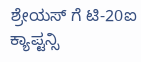ಶ್ರೇಯಸ್ ಗೆ ಟಿ-20ಐ ಕ್ಯಾಪ್ಟನ್ಸಿ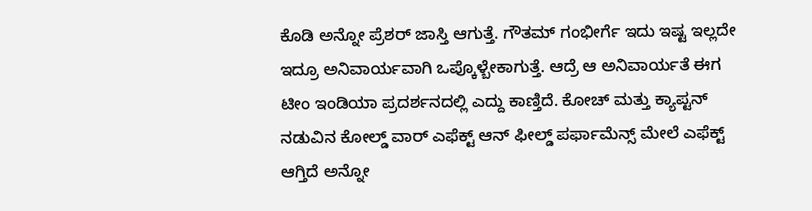ಕೊಡಿ ಅನ್ನೋ ಪ್ರೆಶರ್ ಜಾಸ್ತಿ ಆಗುತ್ತೆ. ಗೌತಮ್ ಗಂಭೀರ್ಗೆ ಇದು ಇಷ್ಟ ಇಲ್ಲದೇ ಇದ್ರೂ ಅನಿವಾರ್ಯವಾಗಿ ಒಪ್ಕೊಳ್ಬೇಕಾಗುತ್ತೆ. ಆದ್ರೆ ಆ ಅನಿವಾರ್ಯತೆ ಈಗ ಟೀಂ ಇಂಡಿಯಾ ಪ್ರದರ್ಶನದಲ್ಲಿ ಎದ್ದು ಕಾಣ್ತಿದೆ. ಕೋಚ್ ಮತ್ತು ಕ್ಯಾಪ್ಟನ್ ನಡುವಿನ ಕೋಲ್ಡ್ ವಾರ್ ಎಫೆಕ್ಟ್ ಆನ್ ಫೀಲ್ಡ್ ಪರ್ಫಾಮೆನ್ಸ್ ಮೇಲೆ ಎಫೆಕ್ಟ್ ಆಗ್ತಿದೆ ಅನ್ನೋ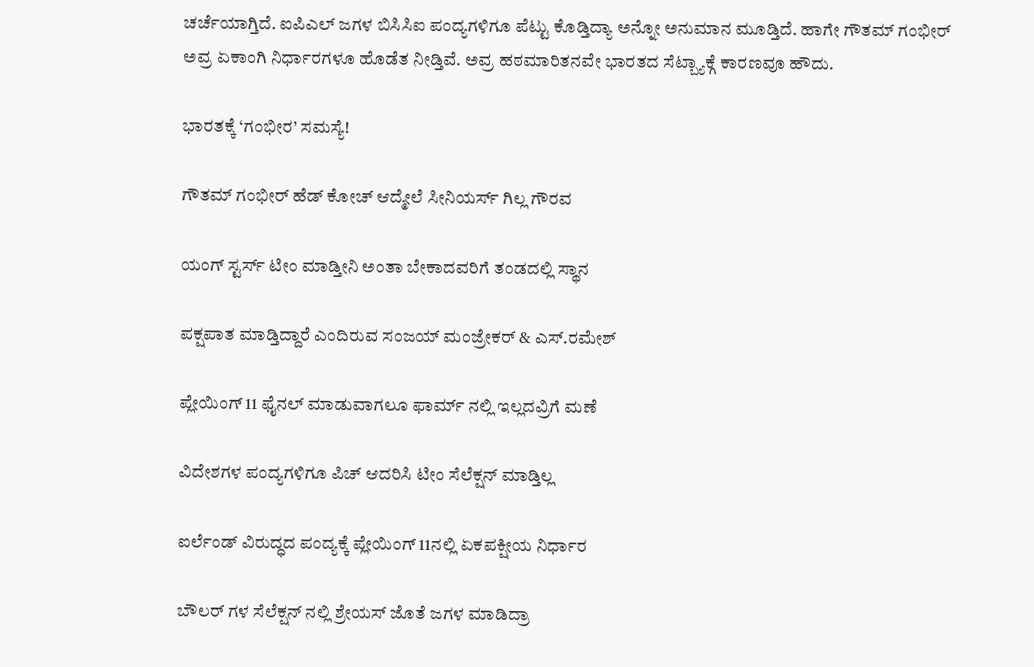ಚರ್ಚೆಯಾಗ್ತಿದೆ. ಐಪಿಎಲ್ ಜಗಳ ಬಿಸಿಸಿಐ ಪಂದ್ಯಗಳಿಗೂ ಪೆಟ್ಟು ಕೊಡ್ತಿದ್ಯಾ ಅನ್ನೋ ಅನುಮಾನ ಮೂಡ್ತಿದೆ. ಹಾಗೇ ಗೌತಮ್ ಗಂಭೀರ್ ಅವ್ರ ಏಕಾಂಗಿ ನಿರ್ಧಾರಗಳೂ ಹೊಡೆತ ನೀಡ್ತಿವೆ. ಅವ್ರ ಹಠಮಾರಿತನವೇ ಭಾರತದ ಸೆಟ್ಬ್ಯಾಕ್ಗೆ ಕಾರಣವೂ ಹೌದು.

ಭಾರತಕ್ಕೆ ‘ಗಂಭೀರ’ ಸಮಸ್ಯೆ!

ಗೌತಮ್ ಗಂಭೀರ್ ಹೆಡ್ ಕೋಚ್ ಆದ್ಮೇಲೆ ಸೀನಿಯರ್ಸ್ ಗಿಲ್ಲ ಗೌರವ

ಯಂಗ್ ಸ್ಟರ್ಸ್ ಟೀಂ ಮಾಡ್ತೀನಿ ಅಂತಾ ಬೇಕಾದವರಿಗೆ ತಂಡದಲ್ಲಿ ಸ್ಥಾನ

ಪಕ್ಷಪಾತ ಮಾಡ್ತಿದ್ದಾರೆ ಎಂದಿರುವ ಸಂಜಯ್ ಮಂಜ್ರೇಕರ್ & ಎಸ್.ರಮೇಶ್

ಪ್ಲೇಯಿಂಗ್ 11 ಫೈನಲ್ ಮಾಡುವಾಗಲೂ ಫಾರ್ಮ್ ನಲ್ಲಿ ಇಲ್ಲದವ್ರಿಗೆ ಮಣೆ

ವಿದೇಶಗಳ ಪಂದ್ಯಗಳಿಗೂ ಪಿಚ್ ಆದರಿಸಿ ಟೀಂ ಸೆಲೆಕ್ಷನ್ ಮಾಡ್ತಿಲ್ಲ

ಐರ್ಲೆಂಡ್ ವಿರುದ್ಧದ ಪಂದ್ಯಕ್ಕೆ ಪ್ಲೇಯಿಂಗ್ 11ನಲ್ಲಿ ಏಕಪಕ್ಷೀಯ ನಿರ್ಧಾರ

ಬೌಲರ್ ಗಳ ಸೆಲೆಕ್ಷನ್ ನಲ್ಲಿ ಶ್ರೇಯಸ್ ಜೊತೆ ಜಗಳ ಮಾಡಿದ್ರಾ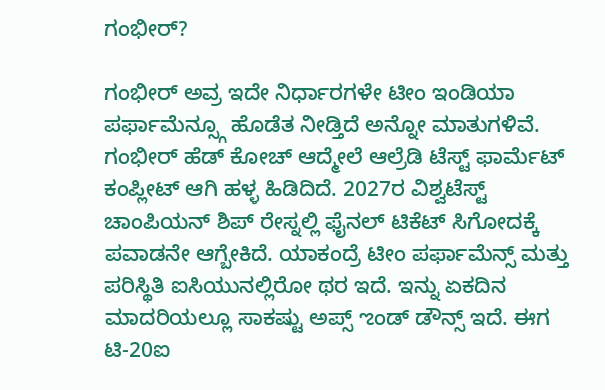ಗಂಭೀರ್?

ಗಂಭೀರ್ ಅವ್ರ ಇದೇ ನಿರ್ಧಾರಗಳೇ ಟೀಂ ಇಂಡಿಯಾ ಪರ್ಫಾಮೆನ್ಸ್ಗೂ ಹೊಡೆತ ನೀಡ್ತಿದೆ ಅನ್ನೋ ಮಾತುಗಳಿವೆ. ಗಂಭೀರ್ ಹೆಡ್ ಕೋಚ್ ಆದ್ಮೇಲೆ ಆಲ್ರೆಡಿ ಟೆಸ್ಟ್ ಫಾರ್ಮೆಟ್ ಕಂಪ್ಲೀಟ್ ಆಗಿ ಹಳ್ಳ ಹಿಡಿದಿದೆ. 2027ರ ವಿಶ್ವಟೆಸ್ಟ್ ಚಾಂಪಿಯನ್ ಶಿಪ್ ರೇಸ್ನಲ್ಲಿ ಫೈನಲ್ ಟಿಕೆಟ್ ಸಿಗೋದಕ್ಕೆ ಪವಾಡನೇ ಆಗ್ಬೇಕಿದೆ. ಯಾಕಂದ್ರೆ ಟೀಂ ಪರ್ಫಾಮೆನ್ಸ್ ಮತ್ತು ಪರಿಸ್ಥಿತಿ ಐಸಿಯುನಲ್ಲಿರೋ ಥರ ಇದೆ. ಇನ್ನು ಏಕದಿನ ಮಾದರಿಯಲ್ಲೂ ಸಾಕಷ್ಟು ಅಪ್ಸ್ ಌಂಡ್ ಡೌನ್ಸ್ ಇದೆ. ಈಗ ಟಿ-20ಐ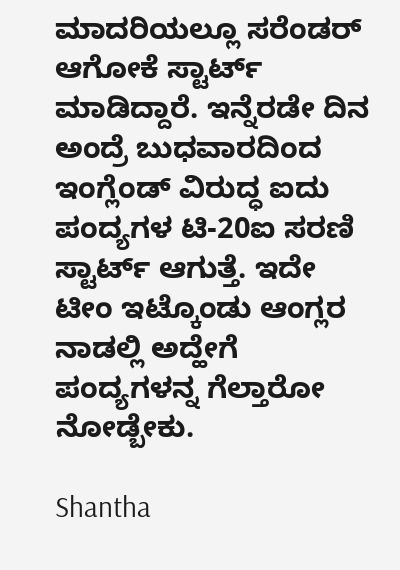ಮಾದರಿಯಲ್ಲೂ ಸರೆಂಡರ್ ಆಗೋಕೆ ಸ್ಟಾರ್ಟ್ ಮಾಡಿದ್ದಾರೆ. ಇನ್ನೆರಡೇ ದಿನ ಅಂದ್ರೆ ಬುಧವಾರದಿಂದ ಇಂಗ್ಲೆಂಡ್ ವಿರುದ್ಧ ಐದು ಪಂದ್ಯಗಳ ಟಿ-20ಐ ಸರಣಿ ಸ್ಟಾರ್ಟ್ ಆಗುತ್ತೆ. ಇದೇ ಟೀಂ ಇಟ್ಕೊಂಡು ಆಂಗ್ಲರ ನಾಡಲ್ಲಿ ಅದ್ಹೇಗೆ ಪಂದ್ಯಗಳನ್ನ ಗೆಲ್ತಾರೋ ನೋಡ್ಬೇಕು.

Shantha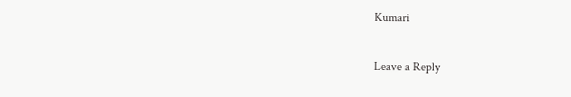Kumari

Leave a Reply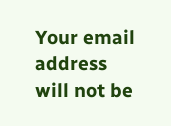Your email address will not be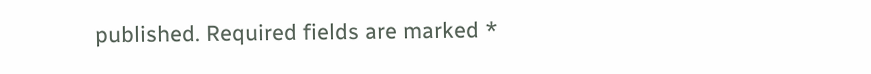published. Required fields are marked *